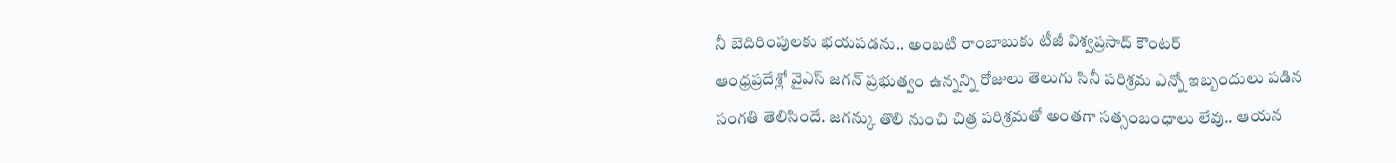నీ బెదిరింపులకు భయపడను.. అంబటి రాంబాబుకు టీజీ విశ్వప్రసాద్ కౌంటర్
ఆంధ్రప్రదేశ్లో వైఎస్ జగన్ ప్రభుత్వం ఉన్నన్ని రోజులు తెలుగు సినీ పరిశ్రమ ఎన్నో ఇబ్బందులు పడిన సంగతి తెలిసిందే. జగన్కు తొలి నుంచి చిత్ర పరిశ్రమతో అంతగా సత్సంబంధాలు లేవు.. ఆయన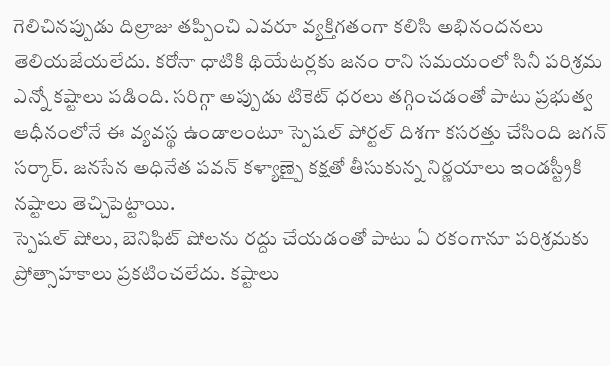గెలిచినప్పుడు దిల్రాజు తప్పించి ఎవరూ వ్యక్తిగతంగా కలిసి అభినందనలు తెలియజేయలేదు. కరోనా ధాటికి థియేటర్లకు జనం రాని సమయంలో సినీ పరిశ్రమ ఎన్నో కష్టాలు పడింది. సరిగ్గా అప్పుడు టికెట్ ధరలు తగ్గించడంతో పాటు ప్రభుత్వ ఆధీనంలోనే ఈ వ్యవస్థ ఉండాలంటూ స్పెషల్ పోర్టల్ దిశగా కసరత్తు చేసింది జగన్ సర్కార్. జనసేన అధినేత పవన్ కళ్యాణ్పై కక్షతో తీసుకున్న నిర్ణయాలు ఇండస్ట్రీకి నష్టాలు తెచ్చిపెట్టాయి.
స్పెషల్ షోలు, బెనిఫిట్ షోలను రద్దు చేయడంతో పాటు ఏ రకంగానూ పరిశ్రమకు ప్రోత్సాహకాలు ప్రకటించలేదు. కష్టాలు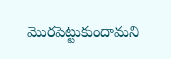మొరపెట్టుకుందామని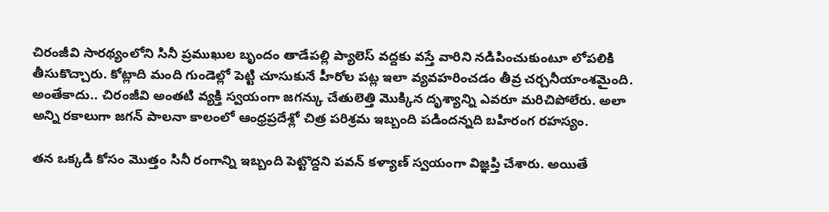చిరంజీవి సారథ్యంలోని సినీ ప్రముఖుల బృందం తాడేపల్లి ప్యాలెస్ వద్దకు వస్తే వారిని నడిపించుకుంటూ లోపలికి తీసుకొచ్చారు. కోట్లాది మంది గుండెల్లో పెట్టి చూసుకునే హీరోల పట్ల ఇలా వ్యవహరించడం తీవ్ర చర్చనీయాంశమైంది. అంతేకాదు.. చిరంజీవి అంతటి వ్యక్తి స్వయంగా జగన్కు చేతులెత్తి మొక్కిన దృశ్యాన్ని ఎవరూ మరిచిపోలేరు. అలా అన్ని రకాలుగా జగన్ పాలనా కాలంలో ఆంధ్రప్రదేశ్లో చిత్ర పరిశ్రమ ఇబ్బంది పడిందన్నది బహిరంగ రహస్యం.

తన ఒక్కడి కోసం మొత్తం సినీ రంగాన్ని ఇబ్బంది పెట్టొద్దని పవన్ కళ్యాణ్ స్వయంగా విజ్ఞప్తి చేశారు. అయితే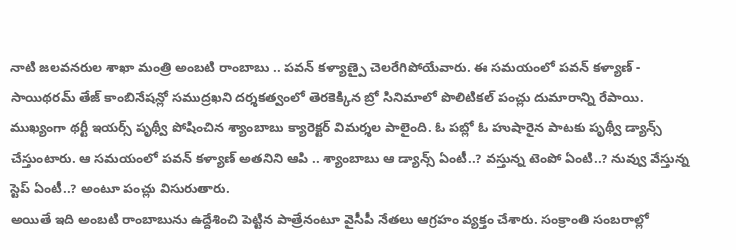నాటి జలవనరుల శాఖా మంత్రి అంబటి రాంబాబు .. పవన్ కళ్యాణ్పై చెలరేగిపోయేవారు. ఈ సమయంలో పవన్ కళ్యాణ్ - సాయిథరమ్ తేజ్ కాంబినేషన్లో సముద్రఖని దర్శకత్వంలో తెరకెక్కిన బ్రో సినిమాలో పొలిటికల్ పంచ్లు దుమారాన్ని రేపాయి. ముఖ్యంగా థర్టీ ఇయర్స్ పృథ్వీ పోషించిన శ్యాంబాబు క్యారెక్టర్ విమర్శల పాలైంది. ఓ పబ్లో ఓ హుషారైన పాటకు పృథ్వీ డ్యాన్స్ చేస్తుంటారు. ఆ సమయంలో పవన్ కళ్యాణ్ అతనిని ఆపి .. శ్యాంబాబు ఆ డ్యాన్స్ ఏంటీ..? వస్తున్న టెంపో ఏంటి..? నువ్వు వేస్తున్న స్టెప్ ఏంటీ..? అంటూ పంచ్లు విసురుతారు.
అయితే ఇది అంబటి రాంబాబును ఉద్దేశించి పెట్టిన పాత్రేనంటూ వైసీపీ నేతలు ఆగ్రహం వ్యక్తం చేశారు. సంక్రాంతి సంబరాల్లో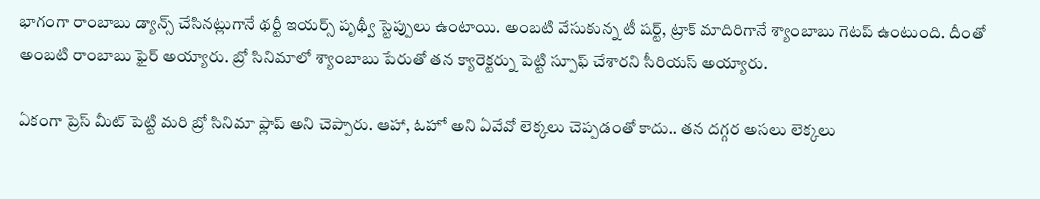భాగంగా రాంబాబు డ్యాన్స్ చేసినట్లుగానే థర్టీ ఇయర్స్ పృథ్వీ స్టెప్పులు ఉంటాయి. అంబటి వేసుకున్న టీ షర్ట్, ట్రాక్ మాదిరిగానే శ్యాంబాబు గెటప్ ఉంటుంది. దీంతో అంబటి రాంబాబు ఫైర్ అయ్యారు. బ్రో సినిమాలో శ్యాంబాబు పేరుతో తన క్యారెక్టర్ను పెట్టి స్పూఫ్ చేశారని సీరియస్ అయ్యారు.

ఏకంగా ప్రెస్ మీట్ పెట్టి మరి బ్రో సినిమా ఫ్లాప్ అని చెప్పారు. ఆహా, ఓహో అని ఏవేవో లెక్కలు చెప్పడంతో కాదు.. తన దగ్గర అసలు లెక్కలు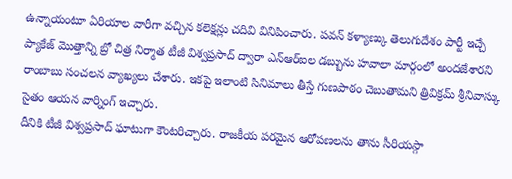ఉన్నాయంటూ ఏరియాల వారీగా వచ్చిన కలెక్షన్లు చదివి వినిపించారు. పవన్ కళ్యాణ్కు తెలుగుదేశం పార్టీ ఇచ్చే ప్యాకేజ్ మొత్తాన్ని బ్రో చిత్ర నిర్మాత టీజీ విశ్వప్రసాద్ ద్వారా ఎన్ఆర్ఐల డబ్బును హవాలా మార్గంలో అందజేశారని రాంబాబు సంచలన వ్యాఖ్యలు చేశారు. ఇకపై ఇలాంటి సినిమాలు తీస్తే గుణపాఠం చెబుతామని త్రివిక్రమ్ శ్రీనివాస్కు సైతం ఆయన వార్నింగ్ ఇచ్చారు.
దీనికి టీజీ విశ్వప్రసాద్ ఘాటుగా కౌంటరిచ్చారు. రాజకీయ పరమైన ఆరోపణలను తాను సీరియస్గా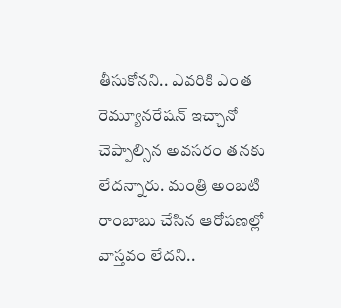తీసుకోనని.. ఎవరికి ఎంత రెమ్యూనరేషన్ ఇచ్చానో చెప్పాల్సిన అవసరం తనకు లేదన్నారు. మంత్రి అంబటి రాంబాబు చేసిన ఆరోపణల్లో వాస్తవం లేదని..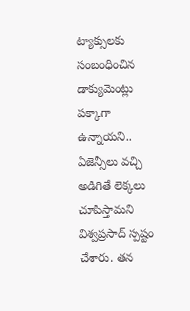ట్యాక్సులకు సంబంధించిన డాక్యుమెంట్లు పక్కాగా ఉన్నాయని.. ఏజెన్సీలు వచ్చి అడిగితే లెక్కలు చూపిస్తామని విశ్వప్రసాద్ స్పష్టం చేశారు. తన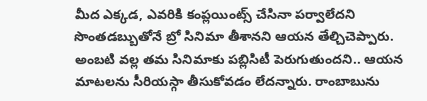మీద ఎక్కడ, ఎవరికి కంప్లయింట్స్ చేసినా పర్వాలేదని సొంతడబ్బుతోనే బ్రో సినిమా తీశానని ఆయన తేల్చిచెప్పారు.
అంబటి వల్ల తమ సినిమాకు పబ్లిసిటీ పెరుగుతుందని.. ఆయన మాటలను సీరియస్గా తీసుకోవడం లేదన్నారు. రాంబాబును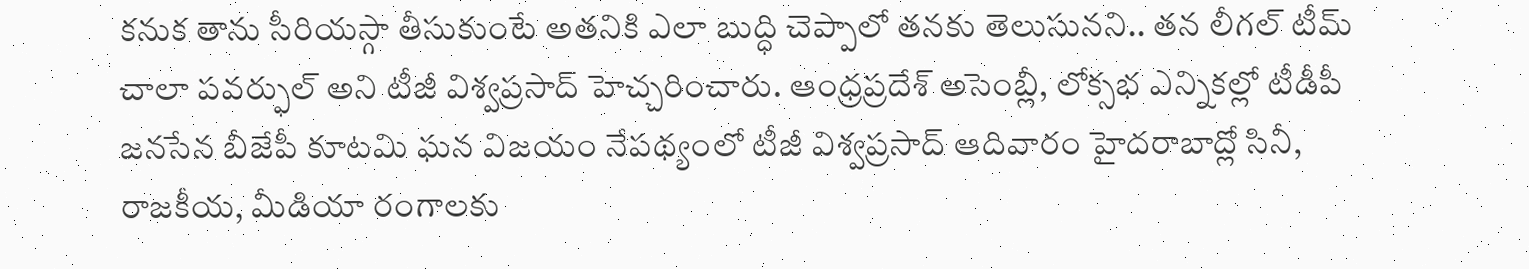కనుక తాను సీరియస్గా తీసుకుంటే అతనికి ఎలా బుద్ధి చెప్పాలో తనకు తెలుసునని.. తన లీగల్ టీమ్ చాలా పవర్ఫుల్ అని టీజీ విశ్వప్రసాద్ హెచ్చరించారు. ఆంధ్రప్రదేశ్ అసెంబ్లీ, లోక్సభ ఎన్నికల్లో టీడీపీ జనసేన బీజేపీ కూటమి ఘన విజయం నేపథ్యంలో టీజీ విశ్వప్రసాద్ ఆదివారం హైదరాబాద్లో సినీ, రాజకీయ, మీడియా రంగాలకు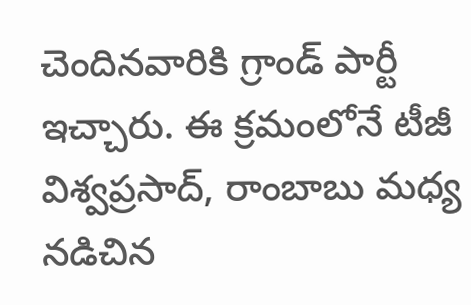చెందినవారికి గ్రాండ్ పార్టీ ఇచ్చారు. ఈ క్రమంలోనే టీజీ విశ్వప్రసాద్, రాంబాబు మధ్య నడిచిన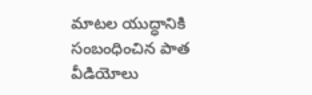మాటల యుద్ధానికి సంబంధించిన పాత వీడియోలు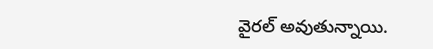వైరల్ అవుతున్నాయి.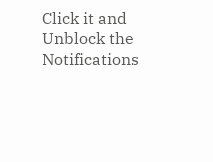Click it and Unblock the Notifications